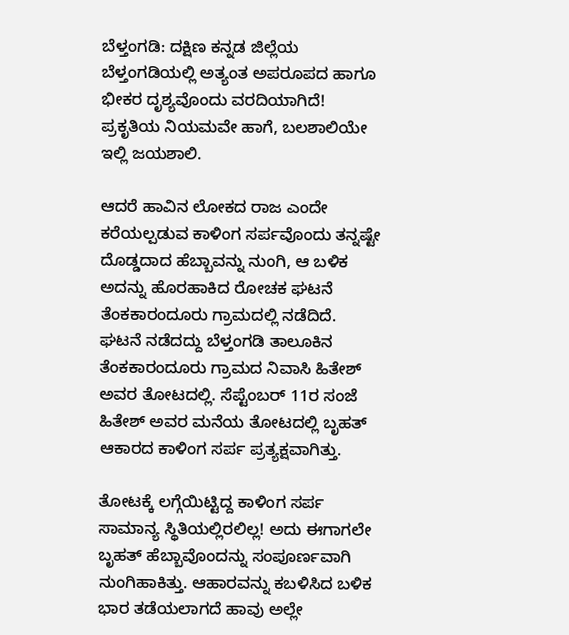ಬೆಳ್ತಂಗಡಿ: ದಕ್ಷಿಣ ಕನ್ನಡ ಜಿಲ್ಲೆಯ ಬೆಳ್ತಂಗಡಿಯಲ್ಲಿ ಅತ್ಯಂತ ಅಪರೂಪದ ಹಾಗೂ ಭೀಕರ ದೃಶ್ಯವೊಂದು ವರದಿಯಾಗಿದೆ! ಪ್ರಕೃತಿಯ ನಿಯಮವೇ ಹಾಗೆ, ಬಲಶಾಲಿಯೇ ಇಲ್ಲಿ ಜಯಶಾಲಿ.

ಆದರೆ ಹಾವಿನ ಲೋಕದ ರಾಜ ಎಂದೇ ಕರೆಯಲ್ಪಡುವ ಕಾಳಿಂಗ ಸರ್ಪವೊಂದು ತನ್ನಷ್ಟೇ ದೊಡ್ಡದಾದ ಹೆಬ್ಬಾವನ್ನು ನುಂಗಿ, ಆ ಬಳಿಕ ಅದನ್ನು ಹೊರಹಾಕಿದ ರೋಚಕ ಘಟನೆ ತೆಂಕಕಾರಂದೂರು ಗ್ರಾಮದಲ್ಲಿ ನಡೆದಿದೆ.
ಘಟನೆ ನಡೆದದ್ದು ಬೆಳ್ತಂಗಡಿ ತಾಲೂಕಿನ ತೆಂಕಕಾರಂದೂರು ಗ್ರಾಮದ ನಿವಾಸಿ ಹಿತೇಶ್ ಅವರ ತೋಟದಲ್ಲಿ. ಸೆಪ್ಟೆಂಬರ್ 11ರ ಸಂಜೆ ಹಿತೇಶ್ ಅವರ ಮನೆಯ ತೋಟದಲ್ಲಿ ಬೃಹತ್ ಆಕಾರದ ಕಾಳಿಂಗ ಸರ್ಪ ಪ್ರತ್ಯಕ್ಷವಾಗಿತ್ತು.

ತೋಟಕ್ಕೆ ಲಗ್ಗೆಯಿಟ್ಟಿದ್ದ ಕಾಳಿಂಗ ಸರ್ಪ ಸಾಮಾನ್ಯ ಸ್ಥಿತಿಯಲ್ಲಿರಲಿಲ್ಲ! ಅದು ಈಗಾಗಲೇ ಬೃಹತ್ ಹೆಬ್ಬಾವೊಂದನ್ನು ಸಂಪೂರ್ಣವಾಗಿ ನುಂಗಿಹಾಕಿತ್ತು. ಆಹಾರವನ್ನು ಕಬಳಿಸಿದ ಬಳಿಕ ಭಾರ ತಡೆಯಲಾಗದೆ ಹಾವು ಅಲ್ಲೇ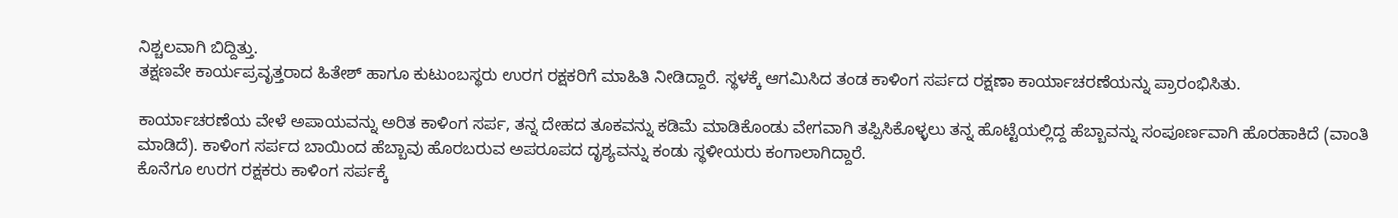ನಿಶ್ಚಲವಾಗಿ ಬಿದ್ದಿತ್ತು.
ತಕ್ಷಣವೇ ಕಾರ್ಯಪ್ರವೃತ್ತರಾದ ಹಿತೇಶ್ ಹಾಗೂ ಕುಟುಂಬಸ್ಥರು ಉರಗ ರಕ್ಷಕರಿಗೆ ಮಾಹಿತಿ ನೀಡಿದ್ದಾರೆ. ಸ್ಥಳಕ್ಕೆ ಆಗಮಿಸಿದ ತಂಡ ಕಾಳಿಂಗ ಸರ್ಪದ ರಕ್ಷಣಾ ಕಾರ್ಯಾಚರಣೆಯನ್ನು ಪ್ರಾರಂಭಿಸಿತು.

ಕಾರ್ಯಾಚರಣೆಯ ವೇಳೆ ಅಪಾಯವನ್ನು ಅರಿತ ಕಾಳಿಂಗ ಸರ್ಪ, ತನ್ನ ದೇಹದ ತೂಕವನ್ನು ಕಡಿಮೆ ಮಾಡಿಕೊಂಡು ವೇಗವಾಗಿ ತಪ್ಪಿಸಿಕೊಳ್ಳಲು ತನ್ನ ಹೊಟ್ಟೆಯಲ್ಲಿದ್ದ ಹೆಬ್ಬಾವನ್ನು ಸಂಪೂರ್ಣವಾಗಿ ಹೊರಹಾಕಿದೆ (ವಾಂತಿ ಮಾಡಿದೆ). ಕಾಳಿಂಗ ಸರ್ಪದ ಬಾಯಿಂದ ಹೆಬ್ಬಾವು ಹೊರಬರುವ ಅಪರೂಪದ ದೃಶ್ಯವನ್ನು ಕಂಡು ಸ್ಥಳೀಯರು ಕಂಗಾಲಾಗಿದ್ದಾರೆ.
ಕೊನೆಗೂ ಉರಗ ರಕ್ಷಕರು ಕಾಳಿಂಗ ಸರ್ಪಕ್ಕೆ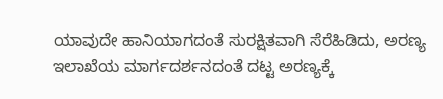ಯಾವುದೇ ಹಾನಿಯಾಗದಂತೆ ಸುರಕ್ಷಿತವಾಗಿ ಸೆರೆಹಿಡಿದು, ಅರಣ್ಯ ಇಲಾಖೆಯ ಮಾರ್ಗದರ್ಶನದಂತೆ ದಟ್ಟ ಅರಣ್ಯಕ್ಕೆ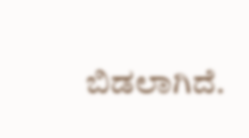ಬಿಡಲಾಗಿದೆ.